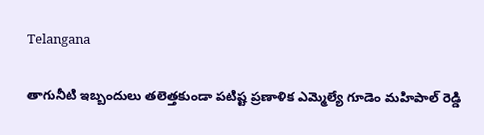Telangana

తాగునీటి ఇబ్బందులు తలెత్తకుండా పటిష్ట ప్రణాళిక ఎమ్మెల్యే గూడెం మహిపాల్ రెడ్డి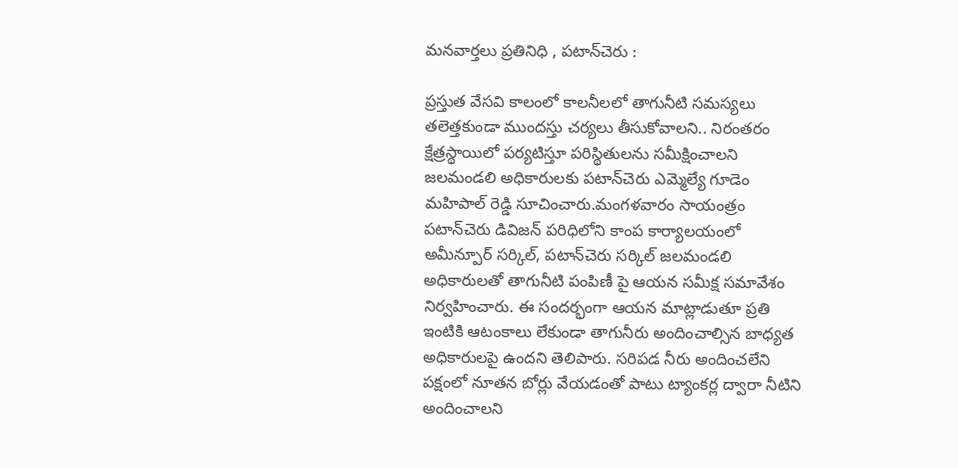మనవార్తలు ప్రతినిధి , పటాన్‌చెరు :

ప్రస్తుత వేసవి కాలంలో కాలనీలలో తాగునీటి సమస్యలు తలెత్తకుండా ముందస్తు చర్యలు తీసుకోవాలని.. నిరంతరం క్షేత్రస్థాయిలో పర్యటిస్తూ పరిస్థితులను సమీక్షించాలని జలమండలి అధికారులకు పటాన్‌చెరు ఎమ్మెల్యే గూడెం మహిపాల్ రెడ్డి సూచించారు.మంగళవారం సాయంత్రం పటాన్‌చెరు డివిజన్ పరిధిలోని కాంప కార్యాలయంలో అమీన్పూర్ సర్కిల్, పటాన్‌చెరు సర్కిల్ జలమండలి అధికారులతో తాగునీటి పంపిణీ పై ఆయన సమీక్ష సమావేశం నిర్వహించారు. ఈ సందర్భంగా ఆయన మాట్లాడుతూ ప్రతి ఇంటికి ఆటంకాలు లేకుండా తాగునీరు అందించాల్సిన బాధ్యత అధికారులపై ఉందని తెలిపారు. సరిపడ నీరు అందించలేని పక్షంలో నూతన బోర్లు వేయడంతో పాటు ట్యాంకర్ల ద్వారా నీటిని అందించాలని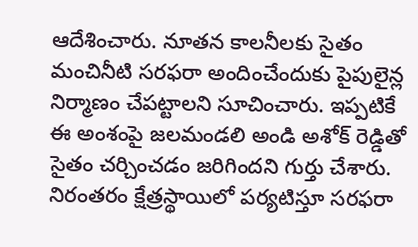ఆదేశించారు. నూతన కాలనీలకు సైతం మంచినీటి సరఫరా అందించేందుకు పైపులైన్ల నిర్మాణం చేపట్టాలని సూచించారు. ఇప్పటికే ఈ అంశంపై జలమండలి అండి అశోక్ రెడ్డితో సైతం చర్చించడం జరిగిందని గుర్తు చేశారు. నిరంతరం క్షేత్రస్థాయిలో పర్యటిస్తూ సరఫరా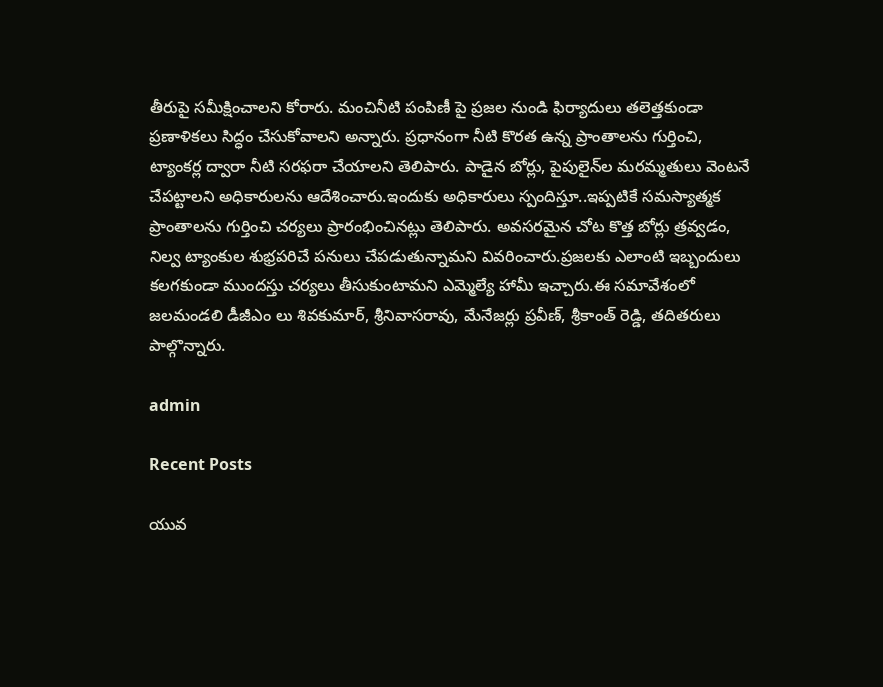తీరుపై సమీక్షించాలని కోరారు. మంచినీటి పంపిణీ పై ప్రజల నుండి ఫిర్యాదులు తలెత్తకుండా ప్రణాళికలు సిద్ధం చేసుకోవాలని అన్నారు. ప్రధానంగా నీటి కొరత ఉన్న ప్రాంతాలను గుర్తించి, ట్యాంకర్ల ద్వారా నీటి సరఫరా చేయాలని తెలిపారు. పాడైన బోర్లు, పైపులైన్‌ల మరమ్మతులు వెంటనే చేపట్టాలని అధికారులను ఆదేశించారు.ఇందుకు అధికారులు స్పందిస్తూ..ఇప్పటికే సమస్యాత్మక ప్రాంతాలను గుర్తించి చర్యలు ప్రారంభించినట్లు తెలిపారు. అవసరమైన చోట కొత్త బోర్లు త్రవ్వడం, నిల్వ ట్యాంకుల శుభ్రపరిచే పనులు చేపడుతున్నామని వివరించారు.ప్రజలకు ఎలాంటి ఇబ్బందులు కలగకుండా ముందస్తు చర్యలు తీసుకుంటామని ఎమ్మెల్యే హామీ ఇచ్చారు.ఈ సమావేశంలో జలమండలి డీజీఎం లు శివకుమార్, శ్రీనివాసరావు, మేనేజర్లు ప్రవీణ్, శ్రీకాంత్ రెడ్డి, తదితరులు పాల్గొన్నారు.

admin

Recent Posts

యువ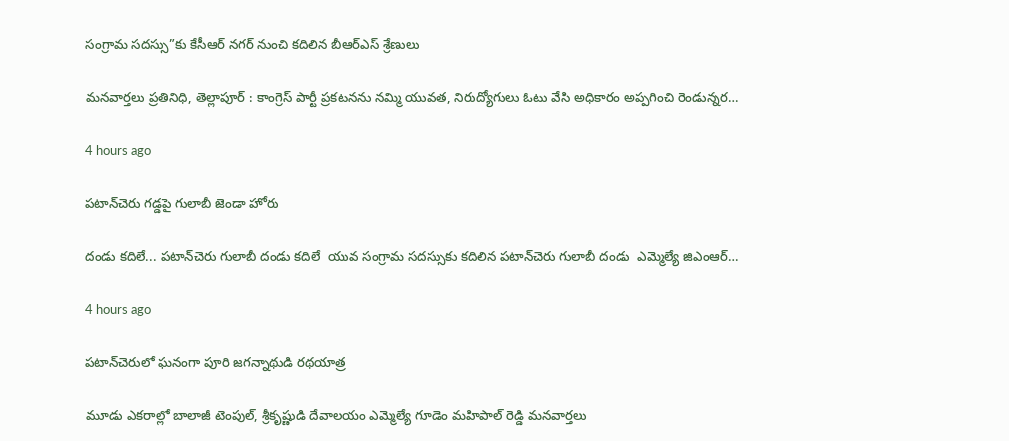సంగ్రామ సదస్సు”కు కేసీఆర్ నగర్ నుంచి కదిలిన బీఆర్ఎస్ శ్రేణులు

మనవార్తలు ప్రతినిధి, తెల్లాపూర్ : కాంగ్రెస్ పార్టీ ప్రకటనను నమ్మి యువత, నిరుద్యోగులు ఓటు వేసి అధికారం అప్పగించి రెండున్నర…

4 hours ago

పటాన్‌చెరు గడ్డపై గులాబీ జెండా హోరు

దండు కదిలే... పటాన్‌చెరు గులాబీ దండు కదిలే  యువ సంగ్రామ సదస్సుకు కదిలిన పటాన్‌చెరు గులాబీ దండు  ఎమ్మెల్యే జిఎంఆర్…

4 hours ago

పటాన్‌చెరులో ఘనంగా పూరి జగన్నాథుడి రథయాత్ర

మూడు ఎకరాల్లో బాలాజీ టెంపుల్, శ్రీకృష్ణుడి దేవాలయం ఎమ్మెల్యే గూడెం మహిపాల్ రెడ్డి మనవార్తలు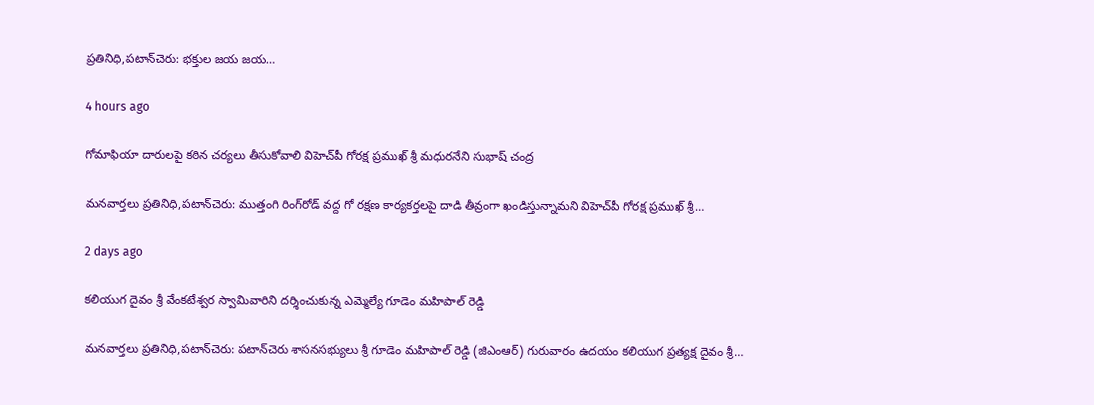ప్రతినిధి,పటాన్‌చెరు: భక్తుల జయ జయ…

4 hours ago

గోమాఫియా దారులపై కఠిన చర్యలు తీసుకోవాలి విహెచ్‌పీ గోరక్ష ప్రముఖ్ శ్రీ మధురనేని సుభాష్ చంద్ర

మనవార్తలు ప్రతినిధి,పటాన్‌చెరు: ముత్తంగి రింగ్‌రోడ్ వద్ద గో రక్షణ కార్యకర్తలపై దాడి తీవ్రంగా ఖండిస్తున్నామని విహెచ్‌పీ గోరక్ష ప్రముఖ్ శ్రీ…

2 days ago

కలియుగ దైవం శ్రీ వేంకటేశ్వర స్వామివారిని దర్శించుకున్న ఎమ్మెల్యే గూడెం మహిపాల్ రెడ్డి

మనవార్తలు ప్రతినిధి,పటాన్‌చెరు: పటాన్‌చెరు శాసనసభ్యులు శ్రీ గూడెం మహిపాల్ రెడ్డి (జిఎంఆర్) గురువారం ఉదయం కలియుగ ప్రత్యక్ష దైవం శ్రీ…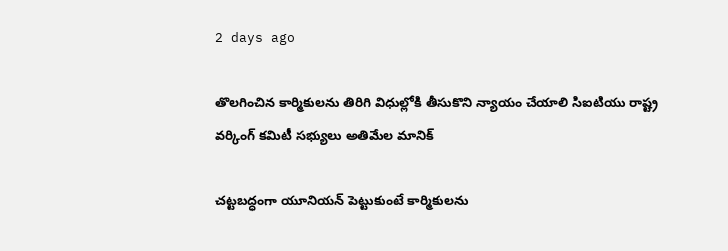2 days ago

తొలగించిన కార్మికులను తిరిగి విధుల్లోకి తీసుకొని న్యాయం చేయాలి సిఐటియు రాష్ట్ర వర్కింగ్ కమిటీ సభ్యులు అతిమేల మానిక్

చట్టబద్ధంగా యూనియన్ పెట్టుకుంటే కార్మికులను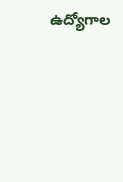ఉద్యోగాల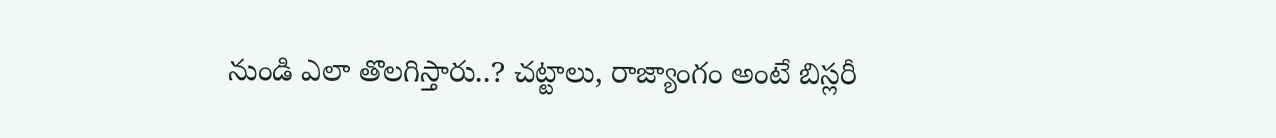నుండి ఎలా తొలగిస్తారు..? చట్టాలు, రాజ్యాంగం అంటే బిస్లరీ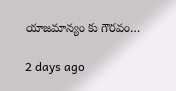యాజమాన్యం కు గౌరవం…

2 days ago